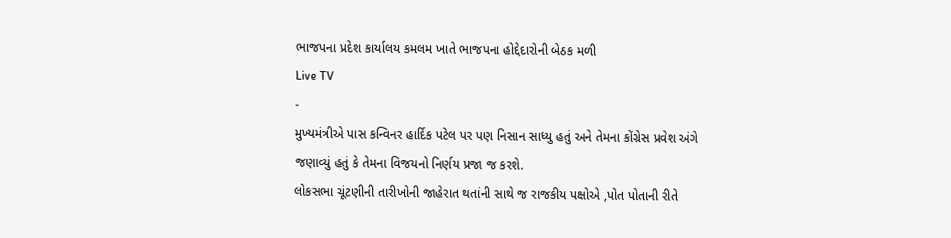ભાજપના પ્રદેશ કાર્યાલય કમલમ ખાતે ભાજપના હોદ્દેદારોની બેઠક મળી
Live TV
-
મુખ્યમંત્રીએ પાસ કન્વિનર હાર્દિક પટેલ પર પણ નિસાન સાધ્યુ હતું અને તેમના કોંગ્રેસ પ્રવેશ અંગે જણાવ્યું હતું કે તેમના વિજયનો નિર્ણય પ્રજા જ કરશે.
લોકસભા ચૂંટણીની તારીખોની જાહેરાત થતાંની સાથે જ રાજકીય પક્ષોએ ,પોત પોતાની રીતે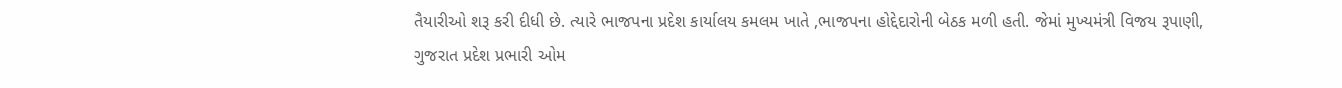તૈયારીઓ શરૂ કરી દીધી છે. ત્યારે ભાજપના પ્રદેશ કાર્યાલય કમલમ ખાતે ,ભાજપના હોદ્દેદારોની બેઠક મળી હતી. જેમાં મુખ્યમંત્રી વિજય રૂપાણી, ગુજરાત પ્રદેશ પ્રભારી ઓમ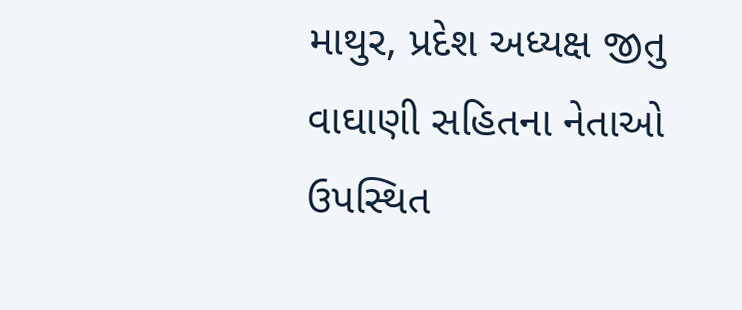માથુર, પ્રદેશ અધ્યક્ષ જીતુ વાઘાણી સહિતના નેતાઓ ઉપસ્થિત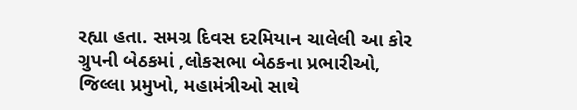રહ્યા હતા. સમગ્ર દિવસ દરમિયાન ચાલેલી આ કોર ગ્રુપની બેઠકમાં ,લોકસભા બેઠકના પ્રભારીઓ, જિલ્લા પ્રમુખો, મહામંત્રીઓ સાથે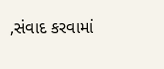,સંવાદ કરવામાં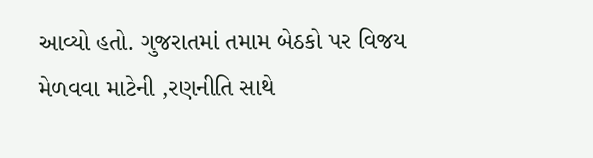આવ્યો હતો. ગુજરાતમાં તમામ બેઠકો પર વિજય મેળવવા માટેની ,રણનીતિ સાથે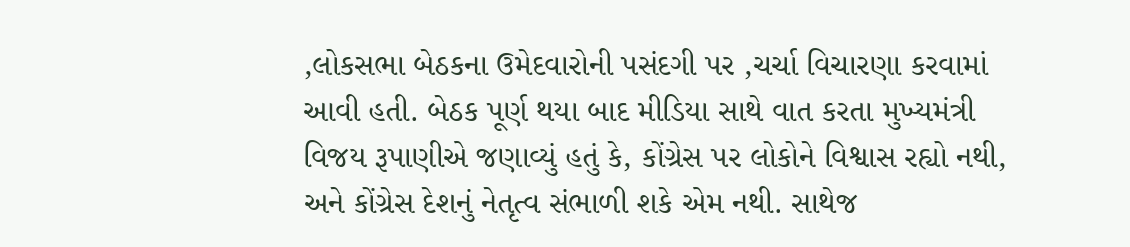,લોકસભા બેઠકના ઉમેદવારોની પસંદગી પર ,ચર્ચા વિચારણા કરવામાં આવી હતી. બેઠક પૂર્ણ થયા બાદ મીડિયા સાથે વાત કરતા મુખ્યમંત્રી વિજય રૂપાણીએ જણાવ્યું હતું કે, કોંગ્રેસ પર લોકોને વિશ્વાસ રહ્યો નથી, અને કોંગ્રેસ દેશનું નેતૃત્વ સંભાળી શકે એમ નથી. સાથેજ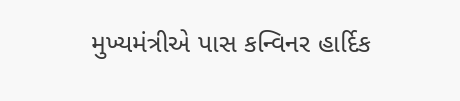મુખ્યમંત્રીએ પાસ કન્વિનર હાર્દિક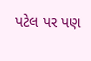પટેલ પર પણ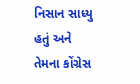નિસાન સાધ્યુ હતું અને તેમના કોંગ્રેસ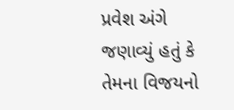પ્રવેશ અંગે જણાવ્યું હતું કે તેમના વિજયનો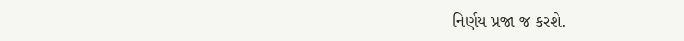નિર્ણય પ્રજા જ કરશે.